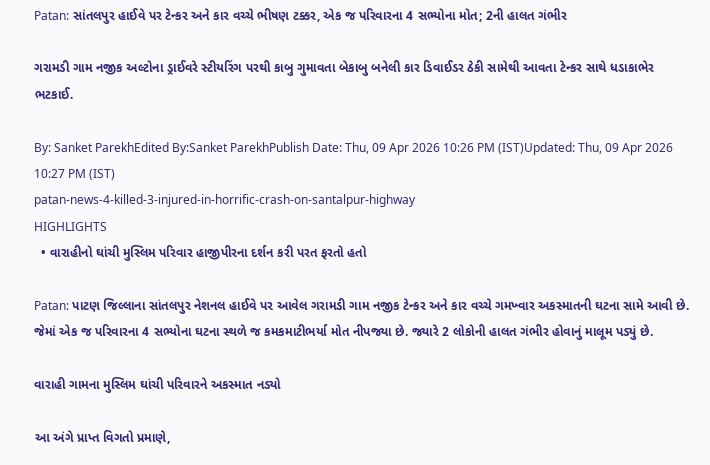Patan: સાંતલપુર હાઈવે પર ટેન્કર અને કાર વચ્ચે ભીષણ ટક્કર, એક જ પરિવારના 4 સભ્યોના મોત; 2ની હાલત ગંભીર

ગરામડી ગામ નજીક અલ્ટોના ડ્રાઈવરે સ્ટીયરિંગ પરથી કાબુ ગુમાવતા બેકાબુ બનેલી કાર ડિવાઈડર ઠેકી સામેથી આવતા ટેન્કર સાથે ધડાકાભેર ભટકાઈ.

By: Sanket ParekhEdited By:Sanket ParekhPublish Date: Thu, 09 Apr 2026 10:26 PM (IST)Updated: Thu, 09 Apr 2026 10:27 PM (IST)
patan-news-4-killed-3-injured-in-horrific-crash-on-santalpur-highway
HIGHLIGHTS
  • વારાહીનો ઘાંચી મુસ્લિમ પરિવાર હાજીપીરના દર્શન કરી પરત ફરતો હતો

Patan: પાટણ જિલ્લાના સાંતલપુર નેશનલ હાઈવે પર આવેલ ગરામડી ગામ નજીક ટેન્કર અને કાર વચ્ચે ગમખ્વાર અકસ્માતની ઘટના સામે આવી છે. જેમાં એક જ પરિવારના 4 સભ્યોના ઘટના સ્થળે જ કમકમાટીભર્યા મોત નીપજ્યા છે. જ્યારે 2 લોકોની હાલત ગંભીર હોવાનું માલૂમ પડ્યું છે.

વારાહી ગામના મુસ્લિમ ઘાંચી પરિવારને અકસ્માત નડ્યો

આ અંગે પ્રાપ્ત વિગતો પ્રમાણે,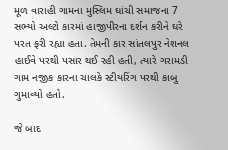મૂળ વારાહી ગામના મુસ્લિમ ઘાંચી સમાજના 7 સભ્યો અલ્ટો કારમાં હાજીપીરના દર્શન કરીને ઘરે પરત ફરી રહ્યા હતા. તેમની કાર સાંતલપુર નેશનલ હાઈવે પરથી પસાર થઈ રહી હતી, ત્યારે ગરામડી ગામ નજીક કારના ચાલકે સ્ટીયરિંગ પરથી કાબુ ગુમાવ્યો હતો.

જે બાદ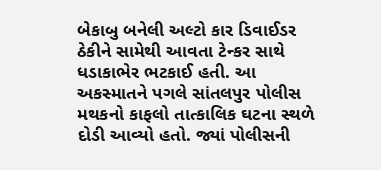બેકાબુ બનેલી અલ્ટો કાર ડિવાઈડર ઠેકીને સામેથી આવતા ટેન્કર સાથે ધડાકાભેર ભટકાઈ હતી. આ અકસ્માતને પગલે સાંતલપુર પોલીસ મથકનો કાફલો તાત્કાલિક ઘટના સ્થળે દોડી આવ્યો હતો. જ્યાં પોલીસની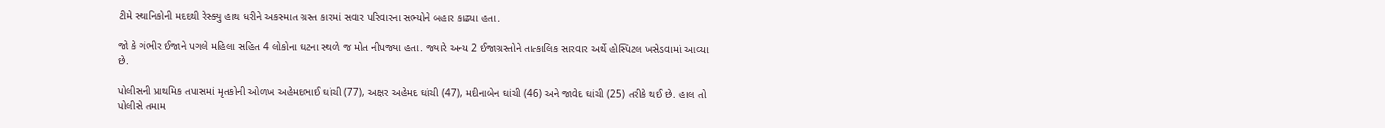ટીમે સ્થાનિકોની મદદથી રેસ્ક્યુ હાથ ધરીને અકસ્માત ગ્રસ્ત કારમાં સવાર પરિવારના સભ્યોને બહાર કાઢ્યા હતા.

જો કે ગંભીર ઈજાને પગલે મહિલા સહિત 4 લોકોના ઘટના સ્થળે જ મોત નીપજ્યા હતા. જ્યારે અન્ય 2 ઈજાગ્રસ્તોને તાત્કાલિક સારવાર અર્થે હોસ્પિટલ ખસેડવામાં આવ્યા છે.

પોલીસની પ્રાથમિક તપાસમાં મૃતકોની ઓળખ અહેમદભાઈ ઘાંચી (77), અક્ષર અહેમદ ઘાંચી (47), મદીનાબેન ઘાંચી (46) અને જાવેદ ઘાંચી (25) તરીકે થઈ છે. હાલ તો પોલીસે તમામ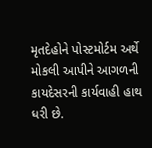મૃતદેહોને પોસ્ટમોર્ટમ અર્થે મોકલી આપીને આગળની કાયદેસરની કાર્યવાહી હાથ ધરી છે.